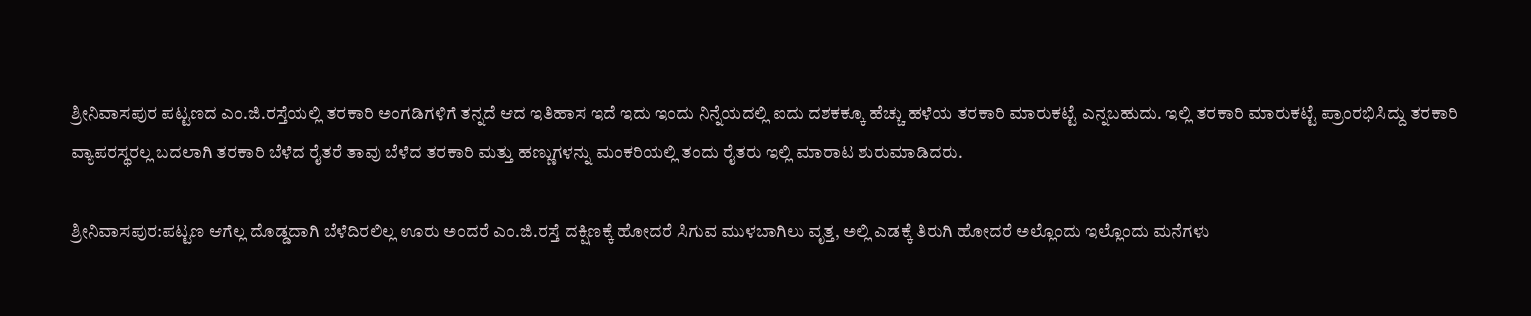ಶ್ರೀನಿವಾಸಪುರ ಪಟ್ಟಣದ ಎಂ.ಜಿ.ರಸ್ತೆಯಲ್ಲಿ ತರಕಾರಿ ಅಂಗಡಿಗಳಿಗೆ ತನ್ನದೆ ಆದ ಇತಿಹಾಸ ಇದೆ ಇದು ಇಂದು ನಿನ್ನೆಯದಲ್ಲಿ ಐದು ದಶಕಕ್ಕೂ ಹೆಚ್ಚು ಹಳೆಯ ತರಕಾರಿ ಮಾರುಕಟ್ಟೆ ಎನ್ನಬಹುದು. ಇಲ್ಲಿ ತರಕಾರಿ ಮಾರುಕಟ್ಟೆ ಪ್ರಾಂರಭಿಸಿದ್ದು ತರಕಾರಿ ವ್ಯಾಪರಸ್ಥರಲ್ಲ ಬದಲಾಗಿ ತರಕಾರಿ ಬೆಳೆದ ರೈತರೆ ತಾವು ಬೆಳೆದ ತರಕಾರಿ ಮತ್ತು ಹಣ್ಣುಗಳನ್ನು ಮಂಕರಿಯಲ್ಲಿ ತಂದು ರೈತರು ಇಲ್ಲಿ ಮಾರಾಟ ಶುರುಮಾಡಿದರು.

ಶ್ರೀನಿವಾಸಪುರ:ಪಟ್ಟಣ ಆಗೆಲ್ಲ ದೊಡ್ಡದಾಗಿ ಬೆಳೆದಿರಲಿಲ್ಲ ಊರು ಅಂದರೆ ಎಂ.ಜಿ.ರಸ್ತೆ ದಕ್ಷಿಣಕ್ಕೆ ಹೋದರೆ ಸಿಗುವ ಮುಳಬಾಗಿಲು ವೃತ್ತ, ಅಲ್ಲಿ ಎಡಕ್ಕೆ ತಿರುಗಿ ಹೋದರೆ ಅಲ್ಲೊಂದು ಇಲ್ಲೊಂದು ಮನೆಗಳು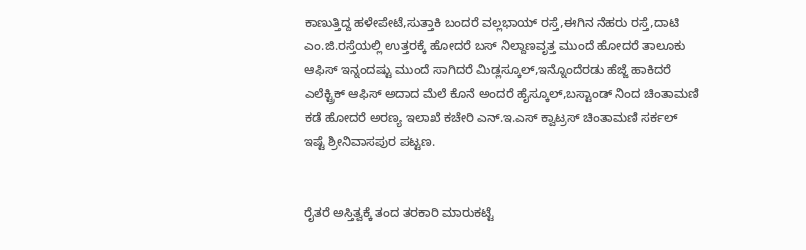ಕಾಣುತ್ತಿದ್ದ ಹಳೇಪೇಟೆ,ಸುತ್ತಾಕಿ ಬಂದರೆ ವಲ್ಲಭಾಯ್ ರಸ್ತೆ,ಈಗಿನ ನೆಹರು ರಸ್ತೆ,ದಾಟಿ ಎಂ.ಜಿ.ರಸ್ತೆಯಲ್ಲಿ ಉತ್ತರಕ್ಕೆ ಹೋದರೆ ಬಸ್ ನಿಲ್ದಾಣವೃತ್ತ ಮುಂದೆ ಹೋದರೆ ತಾಲೂಕು ಆಫಿಸ್ ಇನ್ನಂದಷ್ಟು ಮುಂದೆ ಸಾಗಿದರೆ ಮಿಡ್ಲಸ್ಕೂಲ್,ಇನ್ನೊಂದೆರಡು ಹೆಜ್ಜೆ ಹಾಕಿದರೆ ಎಲೆಕ್ಟ್ರಿಕ್ ಆಫಿಸ್ ಅದಾದ ಮೆಲೆ ಕೊನೆ ಅಂದರೆ ಹೈಸ್ಕೂಲ್,ಬಸ್ಟಾಂಡ್ ನಿಂದ ಚಿಂತಾಮಣಿ ಕಡೆ ಹೋದರೆ ಅರಣ್ಯ ಇಲಾಖೆ ಕಚೇರಿ ಎನ್.ಇ.ಎಸ್ ಕ್ವಾಟ್ರಸ್ ಚಿಂತಾಮಣಿ ಸರ್ಕಲ್ ಇಷ್ಟೆ ಶ್ರೀನಿವಾಸಪುರ ಪಟ್ಟಣ.


ರೈತರೆ ಅಸ್ತಿತ್ವಕ್ಕೆ ತಂದ ತರಕಾರಿ ಮಾರುಕಟ್ಟೆ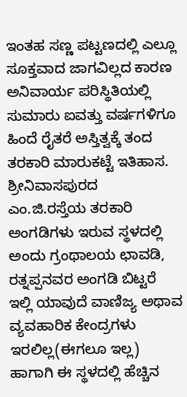ಇಂತಹ ಸಣ್ಣ ಪಟ್ಟಣದಲ್ಲಿ ಎಲ್ಲೂ ಸೂಕ್ತವಾದ ಜಾಗವಿಲ್ಲದ ಕಾರಣ ಅನಿವಾರ್ಯ ಪರಿಸ್ಥಿತಿಯಲ್ಲಿ ಸುಮಾರು ಐವತ್ತು ವರ್ಷಗಳಿಗೂ ಹಿಂದೆ ರೈತರೆ ಅಸ್ತಿತ್ವಕ್ಕೆ ತಂದ ತರಕಾರಿ ಮಾರುಕಟ್ಟೆ ಇತಿಹಾಸ. ಶ್ರೀನಿವಾಸಪುರದ ಎಂ.ಜಿ.ರಸ್ತೆಯ ತರಕಾರಿ ಅಂಗಡಿಗಳು ಇರುವ ಸ್ಥಳದಲ್ಲಿ ಅಂದು ಗ್ರಂಥಾಲಯ ಛಾವಡಿ, ರತ್ನಪ್ಪನವರ ಅಂಗಡಿ ಬಿಟ್ಟರೆ ಇಲ್ಲಿ ಯಾವುದೆ ವಾಣಿಜ್ಯ ಅಥಾವ ವ್ಯವಹಾರಿಕ ಕೇಂದ್ರಗಳು ಇರಲಿಲ್ಲ(ಈಗಲೂ ಇಲ್ಲ) ಹಾಗಾಗಿ ಈ ಸ್ಥಳದಲ್ಲಿ ಹೆಚ್ಚಿನ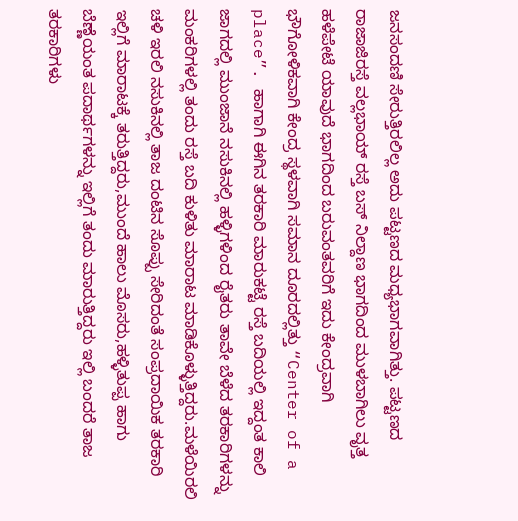ಜನಸಂದಣಿ ಸೇರುತ್ತಿರಲಿಲ್ಲ ಅದು ಪಟ್ಟಣದ ಮಧ್ಯಭಾಗವಾಗಿತ್ತು. ಪಟ್ಟಣದ ರಾಜಾಜಿರಸ್ತೆ ವಲ್ಲಭಾಯ್ ರಸ್ತೆ ಬಸ್ ನಿಲ್ದಾಣ ಭಾಗದಿಂದ ಮುಳಬಾಗಿಲು ವೃತ್ತ ಹಳೆಪೇಟೆ ಯಾವುದೆ ಭಾಗದಿಂದ ಬರುವಂತವರಿಗೆ ಇದು ಕೇಂದ್ರವಾಗಿ ಭೌಗೋಳಿಕವಾಗಿ ಕೇಂದ್ರ ಸ್ಥಳವಾಗಿ ಸಮಾನ ದೂರದಲ್ಲಿತ್ತು “Center of a place”. ಹಾಗಾಗಿ ಈಗಿನ ತರಕಾರಿ ಮಾರುಕಟ್ಟೆ ರಸ್ತೆ ಬದಿಯಲ್ಲಿ ಇದ್ದಂತ ಕಾಲಿ ಜಾಗದಲ್ಲಿ ಮುಂಜಾನೆ ನಸುಕಿನಲ್ಲಿ ಹಳ್ಳಿಗಳಿಂದ ರೈತರು ತಾವೇ ಬೆಳೆದ ತರಕಾರಿಗಳನ್ನು ಮಂಕರಿಗಳಲ್ಲಿ ತಂದು ರಸ್ತೆ ಬದಿ ಕುಳಿತು ಮಾರಾಟ ಮಾಡಿಕೊಳ್ಳುತ್ತಿದ್ದರು.ಮಳೆಯಿರಲಿ ಚಳಿ ಇರಲಿ ನಸುಕಿನಲ್ಲಿ ತಾಜ ದಂಟಿನ ಸೊಪ್ಪು ಸೇರಿದಂತೆ ಸಂಪ್ರದಾಯಿಕ ತರಕಾರಿ ಇಲ್ಲಿಗೆ ಮಾರಾಟಕ್ಕೆ ತರುತ್ತಿದ್ದರು,ಮುಂದೆ ಹಾಲು ಮೊಸರು,ಹಳ್ಳಿತುಪ್ಪ ಹಾಗು ಬೆಣ್ಣೆಯಂತ ಪದಾರ್ಥಗಳನ್ನು ಇಲ್ಲಿಗೆ ತಂದು ಮಾರುತ್ತಿದ್ದರು ಇಲ್ಲಿ ಬಂದರೆ ತಾಜ ತರಕಾರಿಗಳು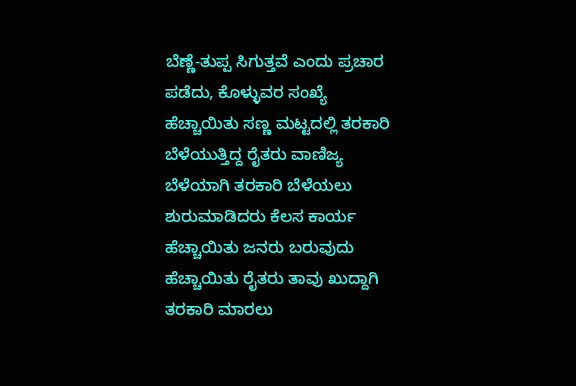ಬೆಣ್ಣೆ-ತುಪ್ಪ ಸಿಗುತ್ತವೆ ಎಂದು ಪ್ರಚಾರ ಪಡೆದು, ಕೊಳ್ಳುವರ ಸಂಖ್ಯೆ ಹೆಚ್ಚಾಯಿತು ಸಣ್ಣ ಮಟ್ಟದಲ್ಲಿ ತರಕಾರಿ ಬೆಳೆಯುತ್ತಿದ್ದ ರೈತರು ವಾಣಿಜ್ಯ ಬೆಳೆಯಾಗಿ ತರಕಾರಿ ಬೆಳೆಯಲು ಶುರುಮಾಡಿದರು ಕೆಲಸ ಕಾರ್ಯ ಹೆಚ್ಚಾಯಿತು ಜನರು ಬರುವುದು ಹೆಚ್ಚಾಯಿತು ರೈತರು ತಾವು ಖುದ್ದಾಗಿ ತರಕಾರಿ ಮಾರಲು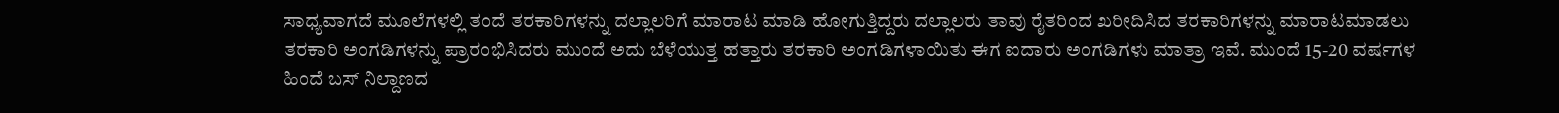ಸಾಧ್ಯವಾಗದೆ ಮೂಲೆಗಳಲ್ಲಿ ತಂದೆ ತರಕಾರಿಗಳನ್ನು ದಲ್ಲಾಲರಿಗೆ ಮಾರಾಟ ಮಾಡಿ ಹೋಗುತ್ತಿದ್ದರು ದಲ್ಲಾಲರು ತಾವು ರೈತರಿಂದ ಖರೀದಿಸಿದ ತರಕಾರಿಗಳನ್ನು ಮಾರಾಟಮಾಡಲು ತರಕಾರಿ ಅಂಗಡಿಗಳನ್ನು ಪ್ರಾರಂಭಿಸಿದರು ಮುಂದೆ ಅದು ಬೆಳೆಯುತ್ತ ಹತ್ತಾರು ತರಕಾರಿ ಅಂಗಡಿಗಳಾಯಿತು ಈಗ ಐದಾರು ಅಂಗಡಿಗಳು ಮಾತ್ರಾ ಇವೆ. ಮುಂದೆ 15-20 ವರ್ಷಗಳ ಹಿಂದೆ ಬಸ್ ನಿಲ್ದಾಣದ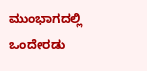ಮುಂಭಾಗದಲ್ಲಿ ಒಂದೇರಡು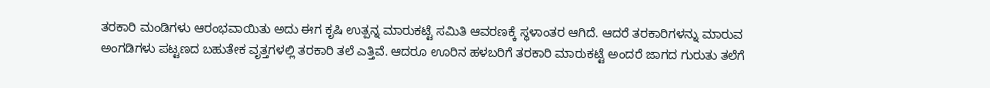ತರಕಾರಿ ಮಂಡಿಗಳು ಆರಂಭವಾಯಿತು ಅದು ಈಗ ಕೃಷಿ ಉತ್ಪನ್ನ ಮಾರುಕಟ್ಟೆ ಸಮಿತಿ ಆವರಣಕ್ಕೆ ಸ್ಥಳಾಂತರ ಆಗಿದೆ. ಆದರೆ ತರಕಾರಿಗಳನ್ನು ಮಾರುವ ಅಂಗಡಿಗಳು ಪಟ್ಟಣದ ಬಹುತೇಕ ವೃತ್ತಗಳಲ್ಲಿ ತರಕಾರಿ ತಲೆ ಎತ್ತಿವೆ. ಆದರೂ ಊರಿನ ಹಳಬರಿಗೆ ತರಕಾರಿ ಮಾರುಕಟ್ಟೆ ಅಂದರೆ ಜಾಗದ ಗುರುತು ತಲೆಗೆ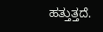ಹತ್ತುತ್ತದೆ.